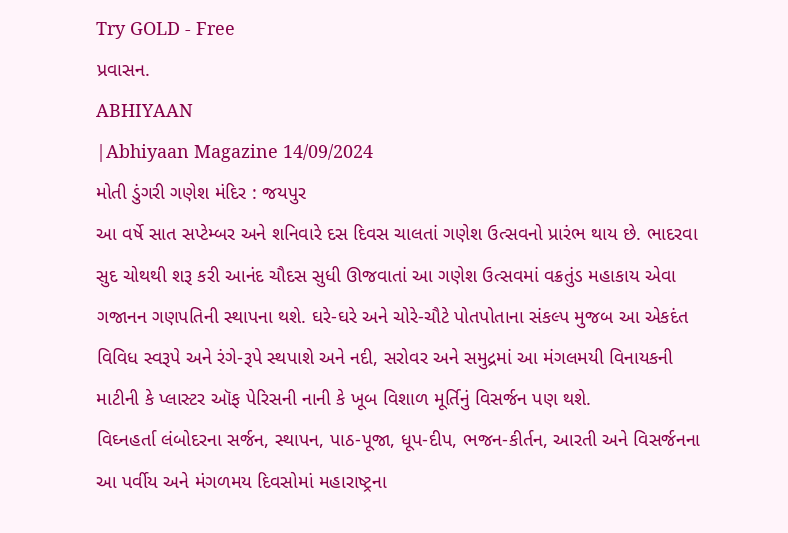Try GOLD - Free
પ્રવાસન.
ABHIYAAN
|Abhiyaan Magazine 14/09/2024
મોતી ડુંગરી ગણેશ મંદિર : જયપુર
આ વર્ષે સાત સપ્ટેમ્બર અને શનિવારે દસ દિવસ ચાલતાં ગણેશ ઉત્સવનો પ્રારંભ થાય છે. ભાદરવા સુદ ચોથથી શરૂ કરી આનંદ ચૌદસ સુધી ઊજવાતાં આ ગણેશ ઉત્સવમાં વક્રતુંડ મહાકાય એવા ગજાનન ગણપતિની સ્થાપના થશે. ઘરે-ઘરે અને ચોરે-ચૌટે પોતપોતાના સંકલ્પ મુજબ આ એકદંત વિવિધ સ્વરૂપે અને રંગે-રૂપે સ્થપાશે અને નદી, સરોવર અને સમુદ્રમાં આ મંગલમયી વિનાયકની માટીની કે પ્લાસ્ટર ઑફ પેરિસની નાની કે ખૂબ વિશાળ મૂર્તિનું વિસર્જન પણ થશે.
વિઘ્નહર્તા લંબોદરના સર્જન, સ્થાપન, પાઠ-પૂજા, ધૂપ-દીપ, ભજન-કીર્તન, આરતી અને વિસર્જનના આ પર્વીય અને મંગળમય દિવસોમાં મહારાષ્ટ્રના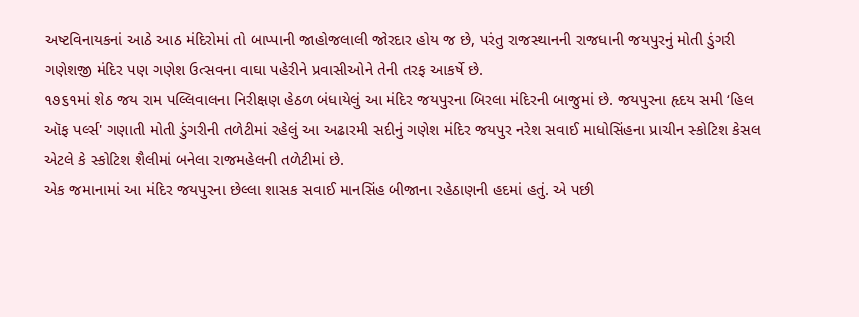અષ્ટવિનાયકનાં આઠે આઠ મંદિરોમાં તો બાપ્પાની જાહોજલાલી જોરદાર હોય જ છે, પરંતુ રાજસ્થાનની રાજધાની જયપુરનું મોતી ડુંગરી ગણેશજી મંદિર પણ ગણેશ ઉત્સવના વાઘા પહેરીને પ્રવાસીઓને તેની તરફ આકર્ષે છે.
૧૭૬૧માં શેઠ જય રામ પલ્લિવાલના નિરીક્ષણ હેઠળ બંધાયેલું આ મંદિર જયપુરના બિરલા મંદિરની બાજુમાં છે. જયપુરના હૃદય સમી ‘હિલ ઑફ પર્લ્સ' ગણાતી મોતી ડુંગરીની તળેટીમાં રહેલું આ અઢારમી સદીનું ગણેશ મંદિર જયપુર નરેશ સવાઈ માધોસિંહના પ્રાચીન સ્કોટિશ કેસલ એટલે કે સ્કોટિશ શૈલીમાં બનેલા રાજમહેલની તળેટીમાં છે.
એક જમાનામાં આ મંદિર જયપુરના છેલ્લા શાસક સવાઈ માનસિંહ બીજાના રહેઠાણની હદમાં હતું. એ પછી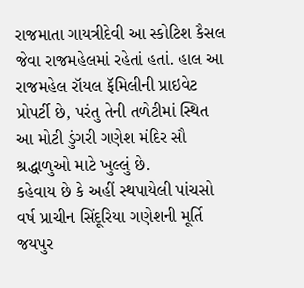રાજમાતા ગાયત્રીદેવી આ સ્કોટિશ કૈસલ જેવા રાજમહેલમાં રહેતાં હતાં. હાલ આ રાજમહેલ રૉયલ ફૅમિલીની પ્રાઇવેટ પ્રોપર્ટી છે, પરંતુ તેની તળેટીમાં સ્થિત આ મોટી ડુંગરી ગણેશ મંદિર સૌ શ્રદ્ધાળુઓ માટે ખુલ્લું છે.
કહેવાય છે કે અહીં સ્થપાયેલી પાંચસો વર્ષ પ્રાચીન સિંદૂરિયા ગણેશની મૂર્તિ જયપુર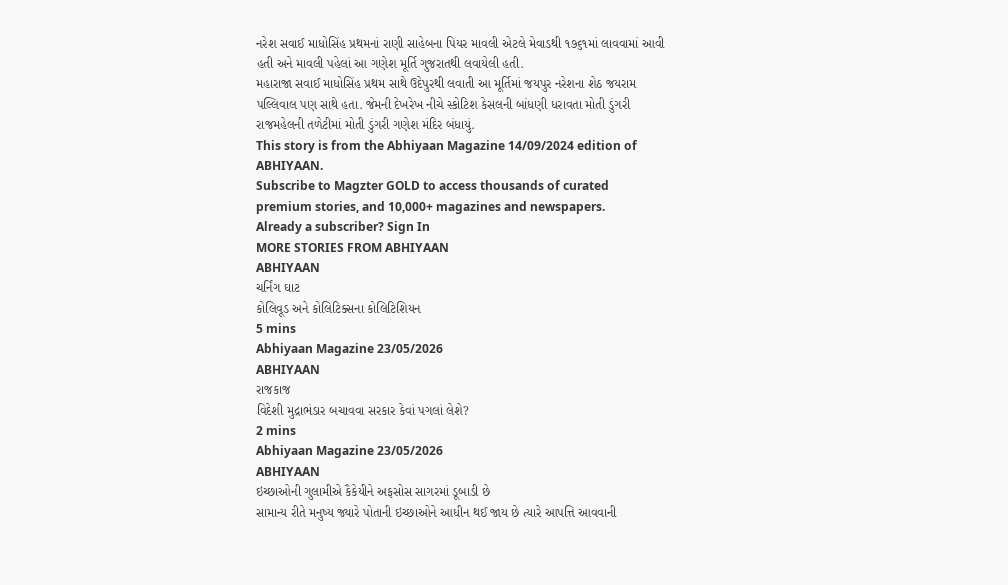નરેશ સવાઈ માધોસિંહ પ્રથમનાં રાણી સાહેબના પિયર માવલી એટલે મેવાડથી ૧૭૬૧માં લાવવામાં આવી હતી અને માવલી પહેલાં આ ગણેશ મૂર્તિ ગુજરાતથી લવાયેલી હતી.
મહારાજા સવાઈ માધોસિંહ પ્રથમ સાથે ઉદેપુરથી લવાતી આ મૂર્તિમાં જયપુર નરેશના શેઠ જયરામ પલ્લિવાલ પણ સાથે હતા. જેમની દેખરેખ નીચે સ્કોટિશ કેસલની બાંધણી ધરાવતા મોતી ડુંગરી રાજમહેલની તળેટીમાં મોતી ડુંગરી ગણેશ મંદિર બંધાયું.
This story is from the Abhiyaan Magazine 14/09/2024 edition of ABHIYAAN.
Subscribe to Magzter GOLD to access thousands of curated premium stories, and 10,000+ magazines and newspapers.
Already a subscriber? Sign In
MORE STORIES FROM ABHIYAAN
ABHIYAAN
ચર્નિંગ ઘાટ
કોલિવૂડ અને કોલિટિક્સના કોલિટિશિયન
5 mins
Abhiyaan Magazine 23/05/2026
ABHIYAAN
રાજકાજ
વિદેશી મુદ્રાભંડાર બચાવવા સરકાર કેવાં પગલાં લેશે?
2 mins
Abhiyaan Magazine 23/05/2026
ABHIYAAN
ઇચ્છાઓની ગુલામીએ કૈકેયીને અફસોસ સાગરમાં ડૂબાડી છે
સામાન્ય રીતે મનુષ્ય જ્યારે પોતાની ઇચ્છાઓને આધીન થઈ જાય છે ત્યારે આપત્તિ આવવાની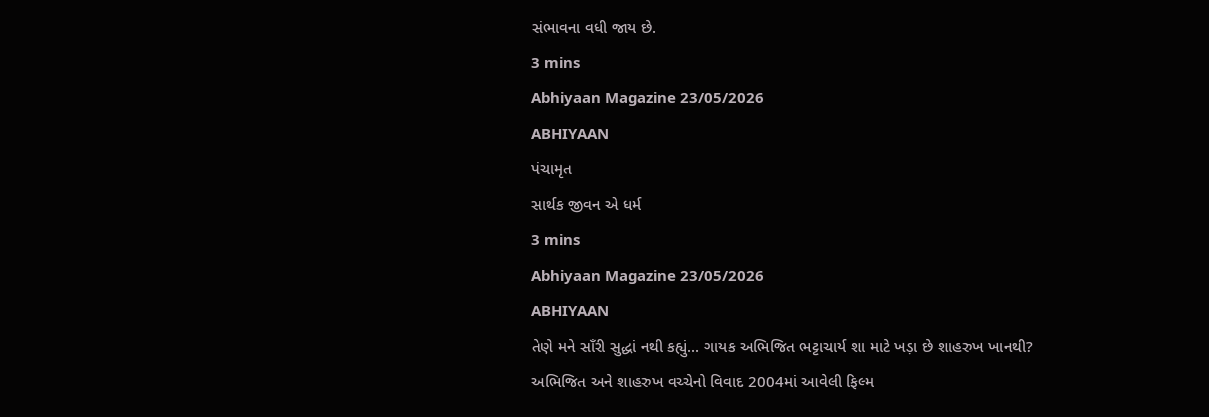સંભાવના વધી જાય છે.
3 mins
Abhiyaan Magazine 23/05/2026
ABHIYAAN
પંચામૃત
સાર્થક જીવન એ ધર્મ
3 mins
Abhiyaan Magazine 23/05/2026
ABHIYAAN
તેણે મને સાઁરી સુદ્ધાં નથી કહ્યું... ગાયક અભિજિત ભટ્ટાચાર્ય શા માટે ખડ઼ા છે શાહરુખ ખાનથી?
અભિજિત અને શાહરુખ વચ્ચેનો વિવાદ 2004માં આવેલી ફિલ્મ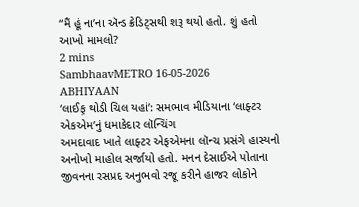“મૈં હૂં ના’ના ઍન્ડ ક્રેડિટ્સથી શરૂ થયો હતો. શું હતો આખો મામલો?
2 mins
SambhaavMETRO 16-05-2026
ABHIYAAN
‘લાઈફ઼ થોડી ચિલ યહાં’: સમભાવ મીડિયાના ‘લાફ્ટર એકએમ’નું ધમાકેદાર લૉન્ચિંગ
અમદાવાદ ખાતે લાફ્ટર એફએમના લૉન્ચ પ્રસંગે હાસ્યનો અનોખો માહોલ સર્જાયો હતો. મનન દેસાઈએ પોતાના જીવનના રસપ્રદ અનુભવો રજૂ કરીને હાજર લોકોને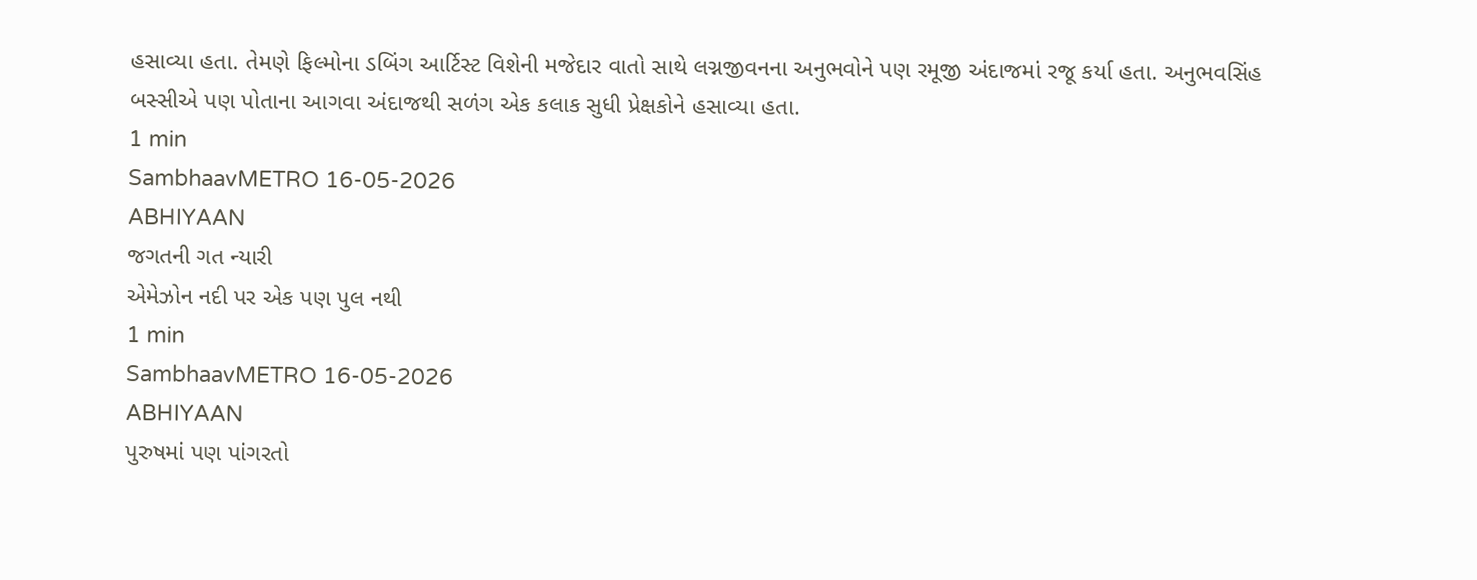હસાવ્યા હતા. તેમણે ફિલ્મોના ડબિંગ આર્ટિસ્ટ વિશેની મજેદાર વાતો સાથે લગ્નજીવનના અનુભવોને પણ રમૂજી અંદાજમાં રજૂ કર્યા હતા. અનુભવસિંહ બસ્સીએ પણ પોતાના આગવા અંદાજથી સળંગ એક કલાક સુધી પ્રેક્ષકોને હસાવ્યા હતા.
1 min
SambhaavMETRO 16-05-2026
ABHIYAAN
જગતની ગત ન્યારી
એમેઝોન નદી પર એક પણ પુલ નથી
1 min
SambhaavMETRO 16-05-2026
ABHIYAAN
પુરુષમાં પણ પાંગરતો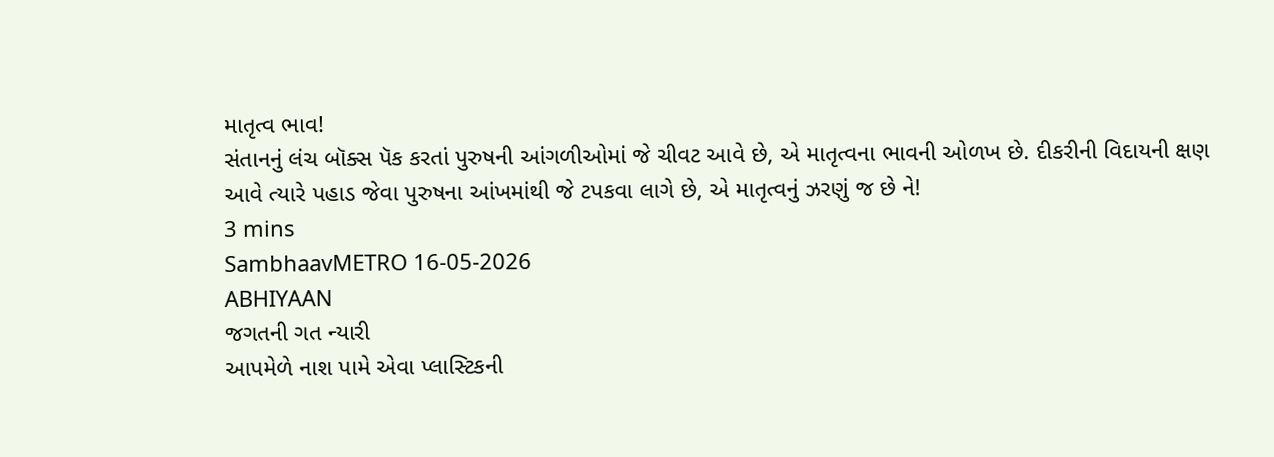માતૃત્વ ભાવ!
સંતાનનું લંચ બૉક્સ પૅક કરતાં પુરુષની આંગળીઓમાં જે ચીવટ આવે છે, એ માતૃત્વના ભાવની ઓળખ છે. દીકરીની વિદાયની ક્ષણ આવે ત્યારે પહાડ જેવા પુરુષના આંખમાંથી જે ટપકવા લાગે છે, એ માતૃત્વનું ઝરણું જ છે ને!
3 mins
SambhaavMETRO 16-05-2026
ABHIYAAN
જગતની ગત ન્યારી
આપમેળે નાશ પામે એવા પ્લાસ્ટિકની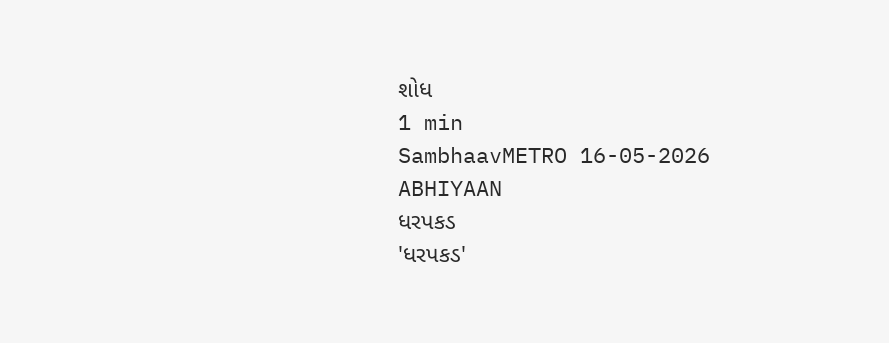શોધ
1 min
SambhaavMETRO 16-05-2026
ABHIYAAN
ધરપકડ
'ધરપકડ'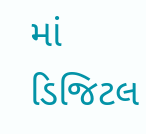માં ડિજિટલ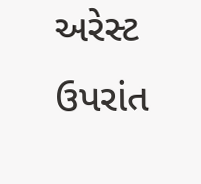અરેસ્ટ ઉપરાંત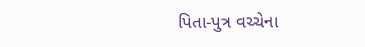પિતા-પુત્ર વચ્ચેના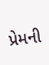પ્રેમની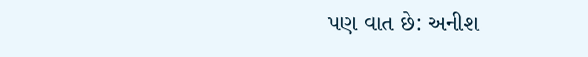પણ વાત છે: અનીશ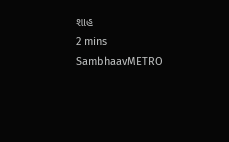શાહ
2 mins
SambhaavMETRO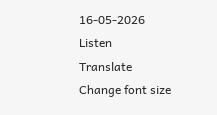16-05-2026
Listen
Translate
Change font size